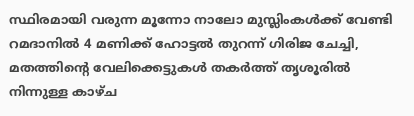സ്ഥിരമായി വരുന്ന മൂന്നോ നാലോ മുസ്ലിംകള്‍ക്ക് വേണ്ടി റമദാനില്‍ 4 മണിക്ക് ഹോട്ടല്‍ തുറന്ന് ഗിരിജ ചേച്ചി, മതത്തിന്റെ വേലിക്കെട്ടുകള്‍ തകര്‍ത്ത് തൃശൂരില്‍ നിന്നുള്ള കാഴ്ച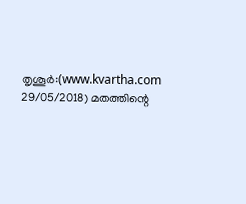തൃശൂര്‍:(www.kvartha.com 29/05/2018) മതത്തിന്റെ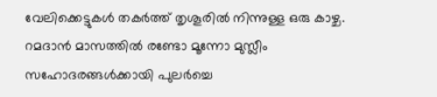വേലിക്കെട്ടുകള്‍ തകര്‍ത്ത് തൃശൂരില്‍ നിന്നുള്ള ഒരു കാഴ്ച. റമദാന്‍ മാസത്തില്‍ രണ്ടോ മൂന്നോ മുസ്ലീം സഹോദരങ്ങള്‍ക്കായി പുലര്‍ച്ചെ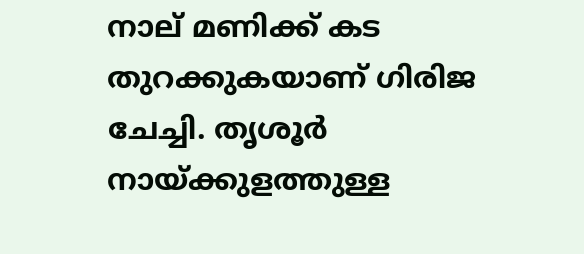നാല് മണിക്ക് കട തുറക്കുകയാണ് ഗിരിജ ചേച്ചി. തൃശൂര്‍ നായ്ക്കുളത്തുള്ള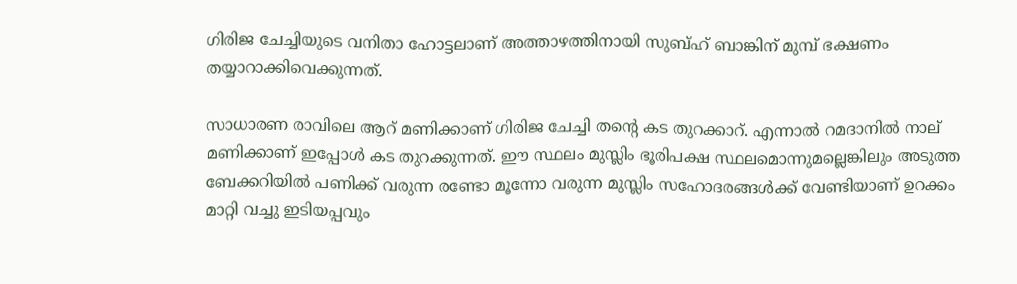ഗിരിജ ചേച്ചിയുടെ വനിതാ ഹോട്ടലാണ് അത്താഴത്തിനായി സുബ്ഹ് ബാങ്കിന് മുമ്പ് ഭക്ഷണം തയ്യാറാക്കിവെക്കുന്നത്.

സാധാരണ രാവിലെ ആറ് മണിക്കാണ് ഗിരിജ ചേച്ചി തന്റെ കട തുറക്കാറ്. എന്നാല്‍ റമദാനില്‍ നാല് മണിക്കാണ് ഇപ്പോള്‍ കട തുറക്കുന്നത്. ഈ സ്ഥലം മുസ്ലിം ഭൂരിപക്ഷ സ്ഥലമൊന്നുമല്ലെങ്കിലും അടുത്ത ബേക്കറിയില്‍ പണിക്ക് വരുന്ന രണ്ടോ മൂന്നോ വരുന്ന മുസ്ലിം സഹോദരങ്ങള്‍ക്ക് വേണ്ടിയാണ് ഉറക്കം മാറ്റി വച്ചു ഇടിയപ്പവും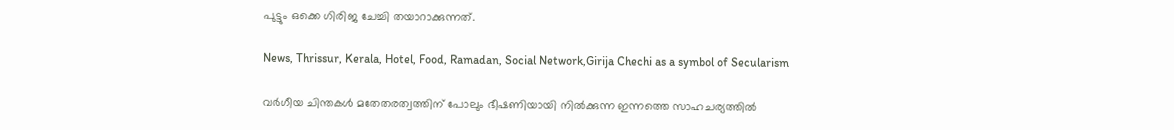പുട്ടും ഒക്കെ ഗിരിജ ചേച്ചി തയാറാക്കുന്നത്.

News, Thrissur, Kerala, Hotel, Food, Ramadan, Social Network,Girija Chechi as a symbol of Secularism

വര്‍ഗീയ ചിന്തകള്‍ മതേതരത്വത്തിന് പോലും ഭീഷണിയായി നില്‍ക്കുന്ന ഇന്നത്തെ സാഹചര്യത്തില്‍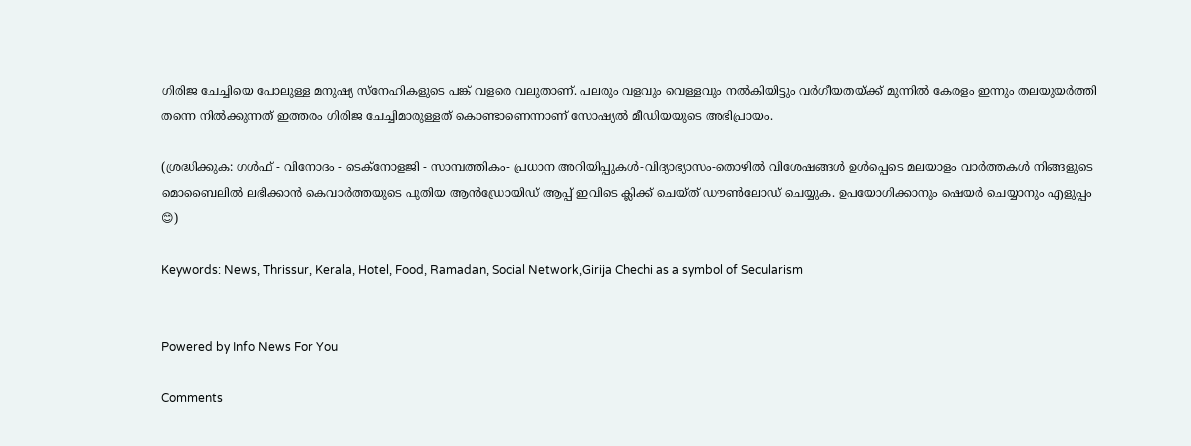ഗിരിജ ചേച്ചിയെ പോലുള്ള മനുഷ്യ സ്‌നേഹികളുടെ പങ്ക് വളരെ വലുതാണ്. പലരും വളവും വെള്ളവും നല്‍കിയിട്ടും വര്‍ഗീയതയ്ക്ക് മുന്നില്‍ കേരളം ഇന്നും തലയുയര്‍ത്തി തന്നെ നില്‍ക്കുന്നത് ഇത്തരം ഗിരിജ ചേച്ചിമാരുള്ളത് കൊണ്ടാണെന്നാണ് സോഷ്യല്‍ മീഡിയയുടെ അഭിപ്രായം.

(ശ്രദ്ധിക്കുക: ഗൾഫ് - വിനോദം - ടെക്നോളജി - സാമ്പത്തികം- പ്രധാന അറിയിപ്പുകൾ-വിദ്യാഭ്യാസം-തൊഴിൽ വിശേഷങ്ങൾ ഉൾപ്പെടെ മലയാളം വാർത്തകൾ നിങ്ങളുടെ മൊബൈലിൽ ലഭിക്കാൻ കെവാർത്തയുടെ പുതിയ ആൻഡ്രോയിഡ് ആപ്പ് ഇവിടെ ക്ലിക്ക് ചെയ്ത് ഡൗൺലോഡ് ചെയ്യുക. ഉപയോഗിക്കാനും ഷെയർ ചെയ്യാനും എളുപ്പം 😊)

Keywords: News, Thrissur, Kerala, Hotel, Food, Ramadan, Social Network,Girija Chechi as a symbol of Secularism


Powered by Info News For You

Comments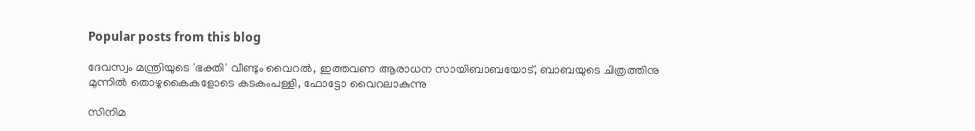Popular posts from this blog

ദേവസ്വം മന്ത്രിയുടെ 'ഭക്തി' വീണ്ടും വൈറല്‍, ഇത്തവണ ആരാധന സായിബാബയോട്, ബാബയുടെ ചിത്രത്തിനു മുന്നില്‍ തൊഴുകൈകളോടെ കടകംപള്ളി, ഫോട്ടോ വൈറലാകുന്നു

സിനിമ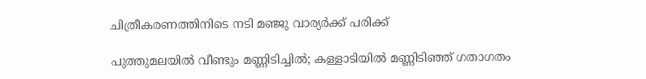ചിത്രീകരണത്തിനിടെ നടി മഞ്ജു വാര്യര്‍ക്ക് പരിക്ക്

പുത്തുമലയില്‍ വീണ്ടും മണ്ണിടിച്ചില്‍; കള്ളാടിയില്‍ മണ്ണിടിഞ്ഞ് ഗതാഗതം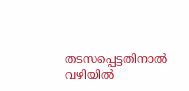തടസപ്പെട്ടതിനാല്‍ വഴിയില്‍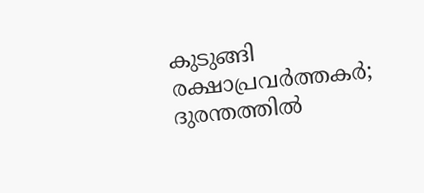കുടുങ്ങി രക്ഷാപ്രവര്‍ത്തകര്‍; ദുരന്തത്തില്‍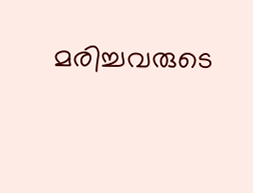മരിച്ചവരുടെ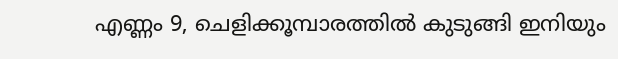എണ്ണം 9, ചെളിക്കൂമ്പാരത്തില്‍ കുടുങ്ങി ഇനിയും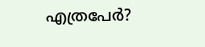എത്രപേര്‍?